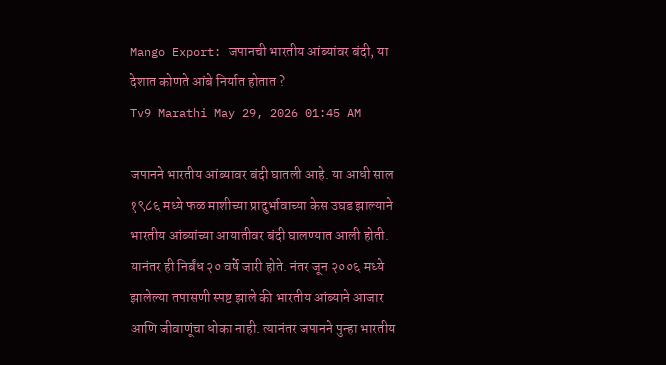Mango Export: जपानची भारतीय आंब्यांवर बंदी, या देशात कोणते आंबे निर्यात होतात ?
Tv9 Marathi May 29, 2026 01:45 AM

जपानने भारतीय आंब्यावर बंदी घातली आहे. या आधी साल १९८६ मध्ये फळ माशीच्या प्रादुर्भावाच्या केस उघड झाल्याने भारतीय आंब्यांच्या आयातीवर बंदी घालण्यात आली होती. यानंतर ही निर्बंध २० वर्षे जारी होते. नंतर जून २००६ मध्ये झालेल्या तपासणी स्पष्ट झाले की भारतीय आंब्याने आजार आणि जीवाणूंचा धोका नाही. त्यानंतर जपानने पुन्हा भारतीय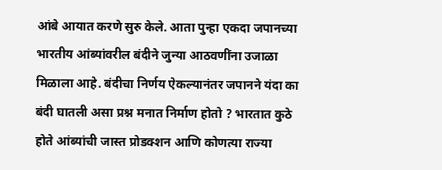आंबे आयात करणे सुरु केले. आता पुन्हा एकदा जपानच्या भारतीय आंब्यांवरील बंदीने जुन्या आठवणींना उजाळा मिळाला आहे. बंदीचा निर्णय ऐकल्यानंतर जपानने यंदा का बंदी घातली असा प्रश्न मनात निर्माण होतो ? भारतात कुठे होते आंब्यांची जास्त प्रोडक्शन आणि कोणत्या राज्या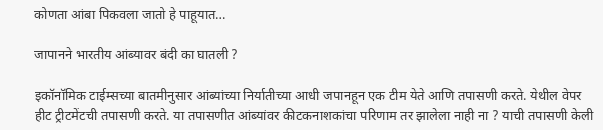कोणता आंबा पिकवला जातो हे पाहूयात…

जापानने भारतीय आंब्यावर बंदी का घातली ?

इकॉनॉमिक टाईम्सच्या बातमीनुसार आंब्यांच्या निर्यातीच्या आधी जपानहून एक टीम येते आणि तपासणी करते. येथील वेपर हीट ट्रीटमेंटची तपासणी करते. या तपासणीत आंब्यांवर कीटकनाशकांचा परिणाम तर झालेला नाही ना ? याची तपासणी केली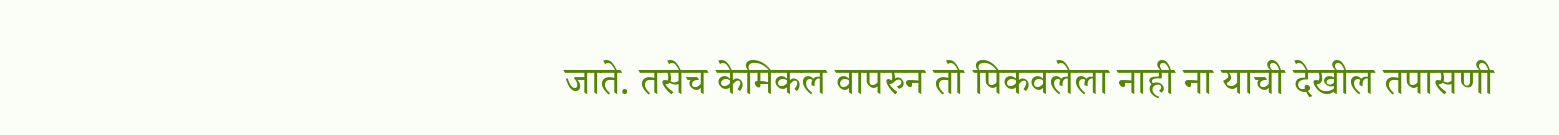जाते. तसेच केमिकल वापरुन तो पिकवलेला नाही ना याची देखील तपासणी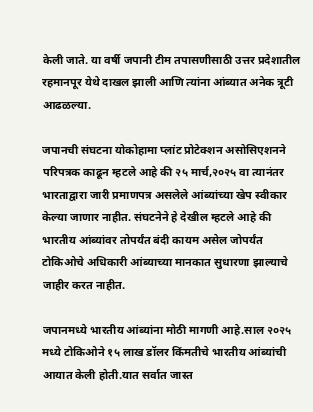केली जाते. या वर्षी जपानी टीम तपासणीसाठी उत्तर प्रदेशातील रहमानपूर येथे दाखल झाली आणि त्यांना आंब्यात अनेक त्रूटी आढळल्या.

जपानची संघटना योकोहामा प्लांट प्रोटेक्शन असोसिएशनने परिपत्रक काढून म्हटले आहे की २५ मार्च,२०२५ वा त्यानंतर भारताद्वारा जारी प्रमाणपत्र असलेले आंब्यांच्या खेप स्वीकार केल्या जाणार नाहीत. संघटनेने हे देखील म्हटले आहे की भारतीय आंब्यांवर तोपर्यंत बंदी कायम असेल जोपर्यंत टोकिओचे अधिकारी आंब्याच्या मानकात सुधारणा झाल्याचे जाहीर करत नाहीत.

जपानमध्ये भारतीय आंब्यांना मोठी मागणी आहे.साल २०२५ मध्ये टोकिओने १५ लाख डॉलर किंमतीचे भारतीय आंब्यांची आयात केली होती.यात सर्वात जास्त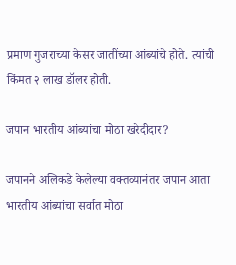प्रमाण गुजराच्या केसर जातींच्या आंब्यांचे होते. त्यांची किंमत २ लाख डॉलर होती.

जपान भारतीय आंब्यांचा मोठा खरेदीदार?

जपानने अलिकडे केलेल्या वक्तव्यानंतर जपान आता भारतीय आंब्यांचा सर्वात मोठा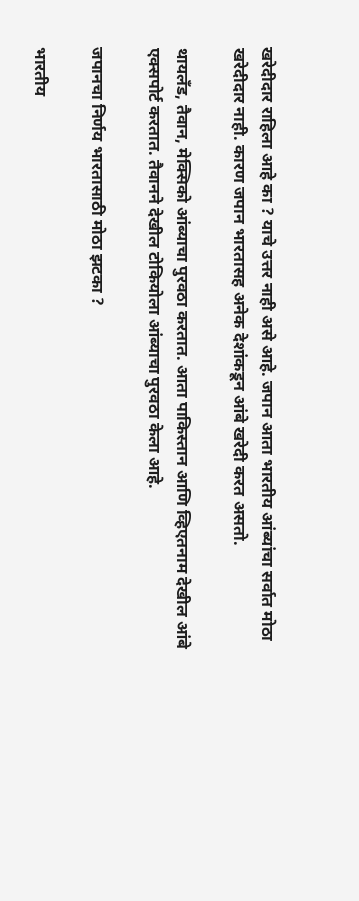खरेदीदार राहिला आहे का ? याचे उत्तर नाही असे आहे. जपान आता भारतीय आंब्यांचा सर्वात मोठा खरेदीदार नाही. कारण जपान भारतासह अनेक देशांकडून आंबे खरेदी करत असतो.

थायलँड, तैवान, मेक्सिको आंब्याचा पुरवठा करतात. आता पाकिस्तान आणि व्हिएतनाम देखील आंबे एक्सपोर्ट करतात. तैवानने देखील टोकियोला आंब्याचा पुरवठा केला आहे.

जपानचा निर्णय भारतासाठी मोठा झटका ?

भारतीय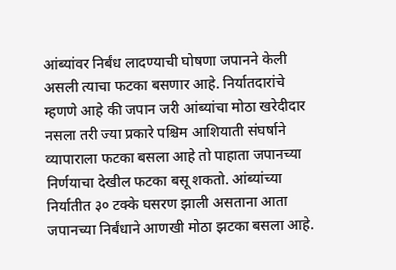आंब्यांवर निर्बंध लादण्याची घोषणा जपानने केली असली त्याचा फटका बसणार आहे. निर्यातदारांचे म्हणणे आहे की जपान जरी आंब्यांचा मोठा खरेदीदार नसला तरी ज्या प्रकारे पश्चिम आशियाती संघर्षाने व्यापाराला फटका बसला आहे तो पाहाता जपानच्या निर्णयाचा देखील फटका बसू शकतो. आंब्यांच्या निर्यातीत ३० टक्के घसरण झाली असताना आता जपानच्या निर्बंधाने आणखी मोठा झटका बसला आहे.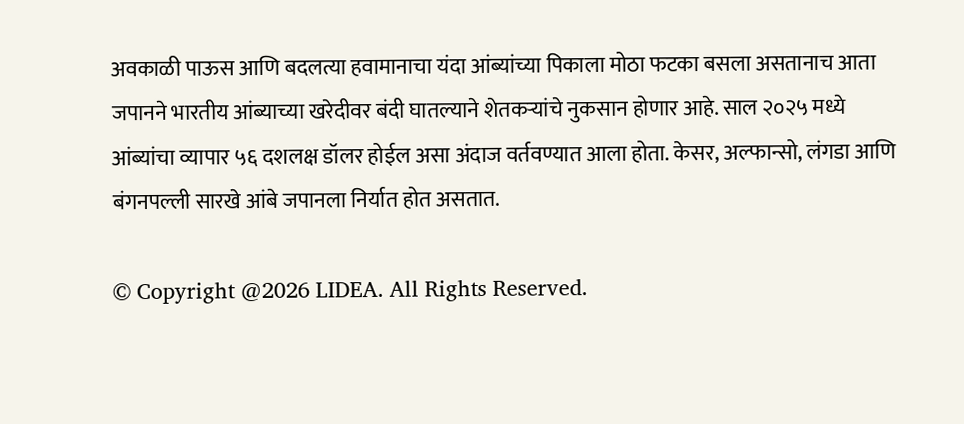अवकाळी पाऊस आणि बदलत्या हवामानाचा यंदा आंब्यांच्या पिकाला मोठा फटका बसला असतानाच आता जपानने भारतीय आंब्याच्या खरेदीवर बंदी घातल्याने शेतकऱ्यांचे नुकसान होणार आहे. साल २०२५ मध्ये आंब्यांचा व्यापार ५६ दशलक्ष डॉलर होईल असा अंदाज वर्तवण्यात आला होता. केसर, अल्फान्सो, लंगडा आणि बंगनपल्ली सारखे आंबे जपानला निर्यात होत असतात.

© Copyright @2026 LIDEA. All Rights Reserved.